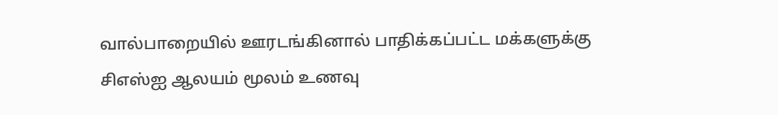வால்பாறையில் ஊரடங்கினால் பாதிக்கப்பட்ட மக்களுக்கு சிஎஸ்ஐ ஆலயம் மூலம் உணவு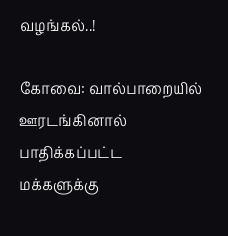வழங்கல்..!

கோவை: வால்பாறையில் ஊரடங்கினால் பாதிக்கப்பட்ட மக்களுக்கு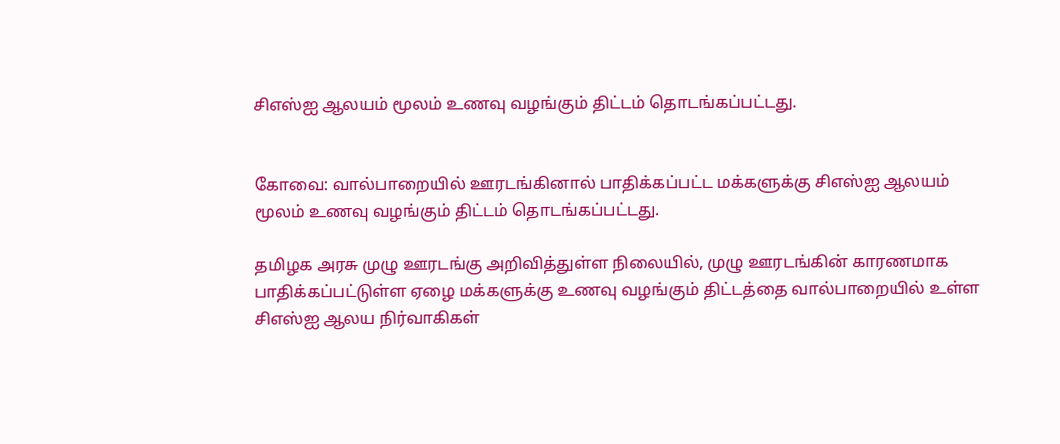சிஎஸ்ஐ ஆலயம் மூலம் உணவு வழங்கும் திட்டம் தொடங்கப்பட்டது.


கோவை: வால்பாறையில் ஊரடங்கினால் பாதிக்கப்பட்ட மக்களுக்கு சிஎஸ்ஐ ஆலயம் மூலம் உணவு வழங்கும் திட்டம் தொடங்கப்பட்டது.

தமிழக அரசு முழு ஊரடங்கு அறிவித்துள்ள நிலையில், முழு ஊரடங்கின் காரணமாக பாதிக்கப்பட்டுள்ள ஏழை மக்களுக்கு உணவு வழங்கும் திட்டத்தை வால்பாறையில் உள்ள சிஎஸ்ஐ ஆலய நிர்வாகிகள்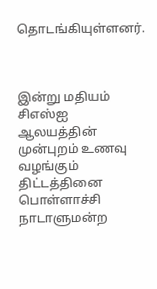தொடங்கியுள்ளனர்.



இன்று மதியம் சிஎஸ்ஐ ஆலயத்தின் முன்புறம் உணவு வழங்கும் திட்டத்தினை பொள்ளாச்சி நாடாளுமன்ற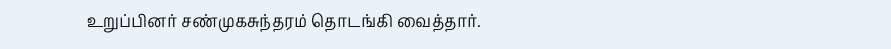உறுப்பினர் சண்முகசுந்தரம் தொடங்கி வைத்தார்.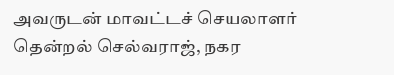அவருடன் மாவட்டச் செயலாளர் தென்றல் செல்வராஜ், நகர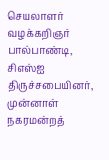செயலாளர் வழக்கறிஞர் பால்பாண்டி, சிஎஸ்ஐ திருச்சபையினர், முன்னாள் நகரமன்றத்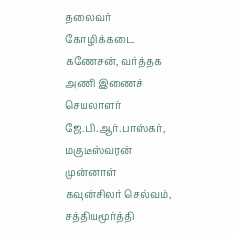தலைவர் கோழிக்கடை கணேசன், வர்த்தக அணி இணைச் செயலாளர் ஜே.பி.ஆர்.பாஸ்கர், மகுடீஸ்வரன் முன்னாள் கவுன்சிலர் செல்வம், சத்தியமூர்த்தி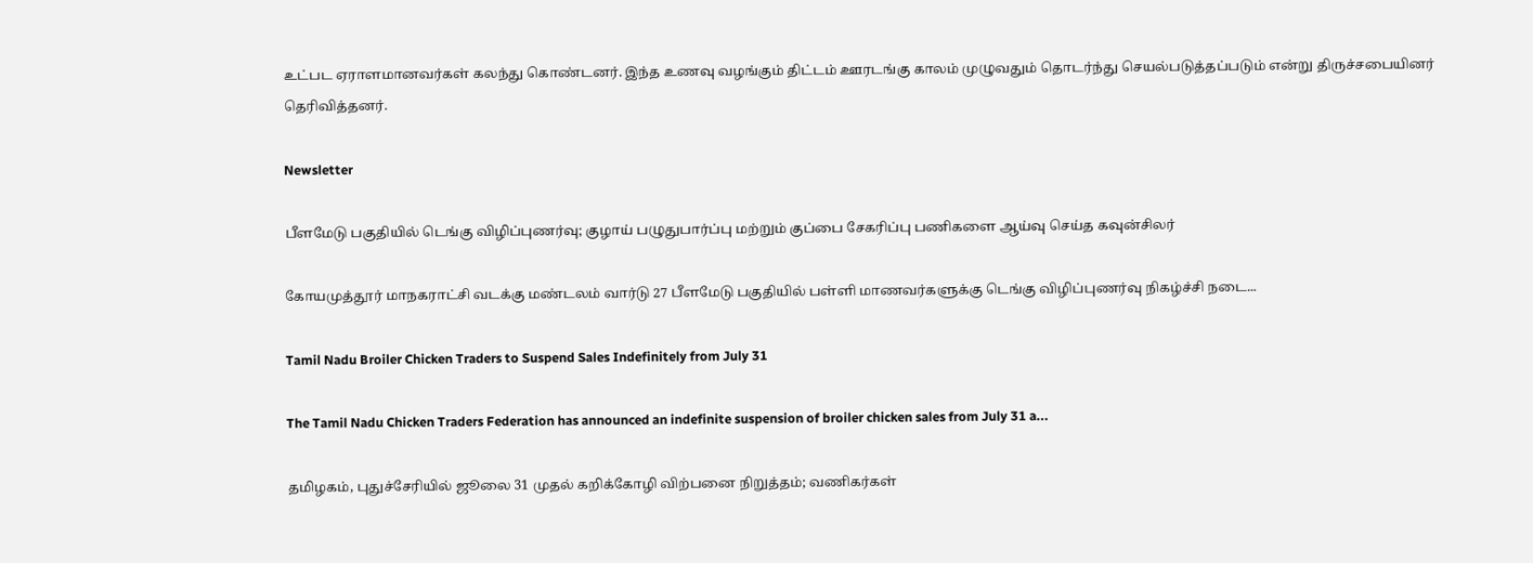உட்பட ஏராளமானவர்கள் கலந்து கொண்டனர். இந்த உணவு வழங்கும் திட்டம் ஊரடங்கு காலம் முழுவதும் தொடர்ந்து செயல்படுத்தப்படும் என்று திருச்சபையினர் தெரிவித்தனர்.

Newsletter

பீளமேடு பகுதியில் டெங்கு விழிப்புணர்வு; குழாய் பழுதுபார்ப்பு மற்றும் குப்பை சேகரிப்பு பணிகளை ஆய்வு செய்த கவுன்சிலர்

கோயமுத்தூர் மாநகராட்சி வடக்கு மண்டலம் வார்டு 27 பீளமேடு பகுதியில் பள்ளி மாணவர்களுக்கு டெங்கு விழிப்புணர்வு நிகழ்ச்சி நடை...

Tamil Nadu Broiler Chicken Traders to Suspend Sales Indefinitely from July 31

The Tamil Nadu Chicken Traders Federation has announced an indefinite suspension of broiler chicken sales from July 31 a...

தமிழகம், புதுச்சேரியில் ஜூலை 31 முதல் கறிக்கோழி விற்பனை நிறுத்தம்; வணிகர்கள்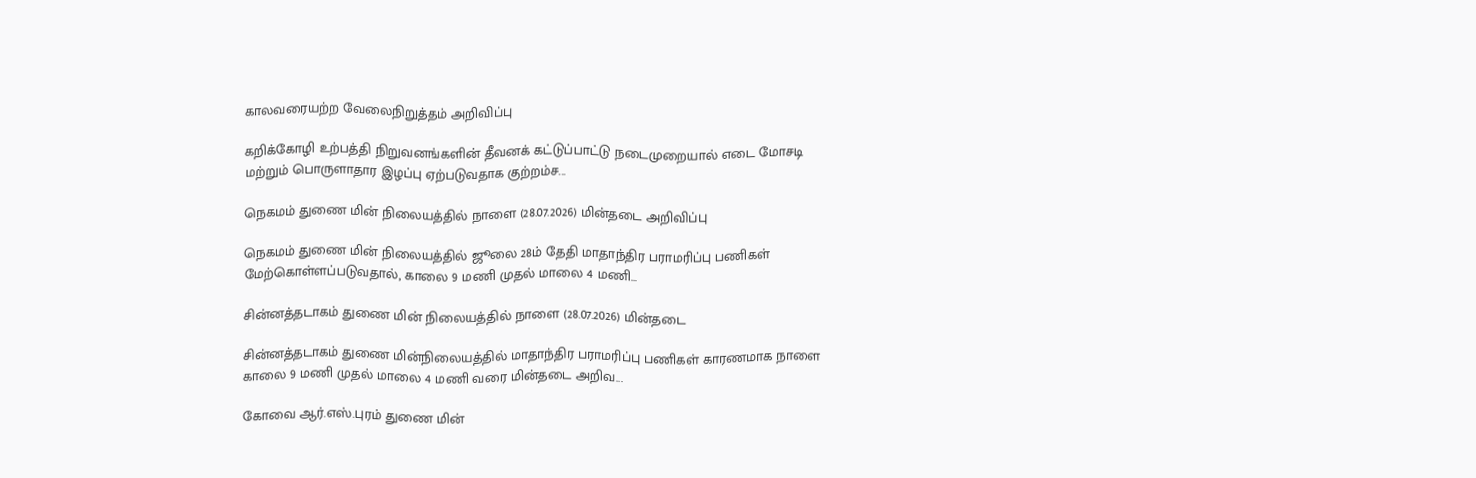காலவரையற்ற வேலைநிறுத்தம் அறிவிப்பு

கறிக்கோழி உற்பத்தி நிறுவனங்களின் தீவனக் கட்டுப்பாட்டு நடைமுறையால் எடை மோசடி மற்றும் பொருளாதார இழப்பு ஏற்படுவதாக குற்றம்ச...

நெகமம் துணை மின் நிலையத்தில் நாளை (28.07.2026) மின்தடை அறிவிப்பு

நெகமம் துணை மின் நிலையத்தில் ஜூலை 28ம் தேதி மாதாந்திர பராமரிப்பு பணிகள் மேற்கொள்ளப்படுவதால், காலை 9 மணி முதல் மாலை 4 மணி...

சின்னத்தடாகம் துணை மின் நிலையத்தில் நாளை (28.07.2026) மின்தடை

சின்னத்தடாகம் துணை மின்நிலையத்தில் மாதாந்திர பராமரிப்பு பணிகள் காரணமாக நாளை காலை 9 மணி முதல் மாலை 4 மணி வரை மின்தடை அறிவ...

கோவை ஆர்.எஸ்.புரம் துணை மின்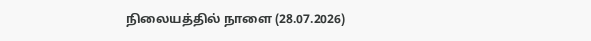நிலையத்தில் நாளை (28.07.2026)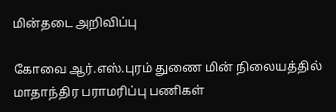மின்தடை அறிவிப்பு

கோவை ஆர்.எஸ்.புரம் துணை மின் நிலையத்தில் மாதாந்திர பராமரிப்பு பணிகள்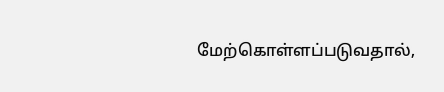மேற்கொள்ளப்படுவதால்,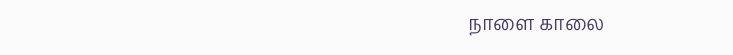நாளை காலை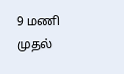9 மணி முதல்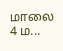மாலை 4 ம...